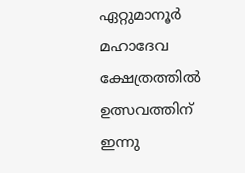ഏറ്റുമാനൂര്‍ മഹാദേവ ക്ഷേത്രത്തില്‍ ഉത്സവത്തിന് ഇന്നു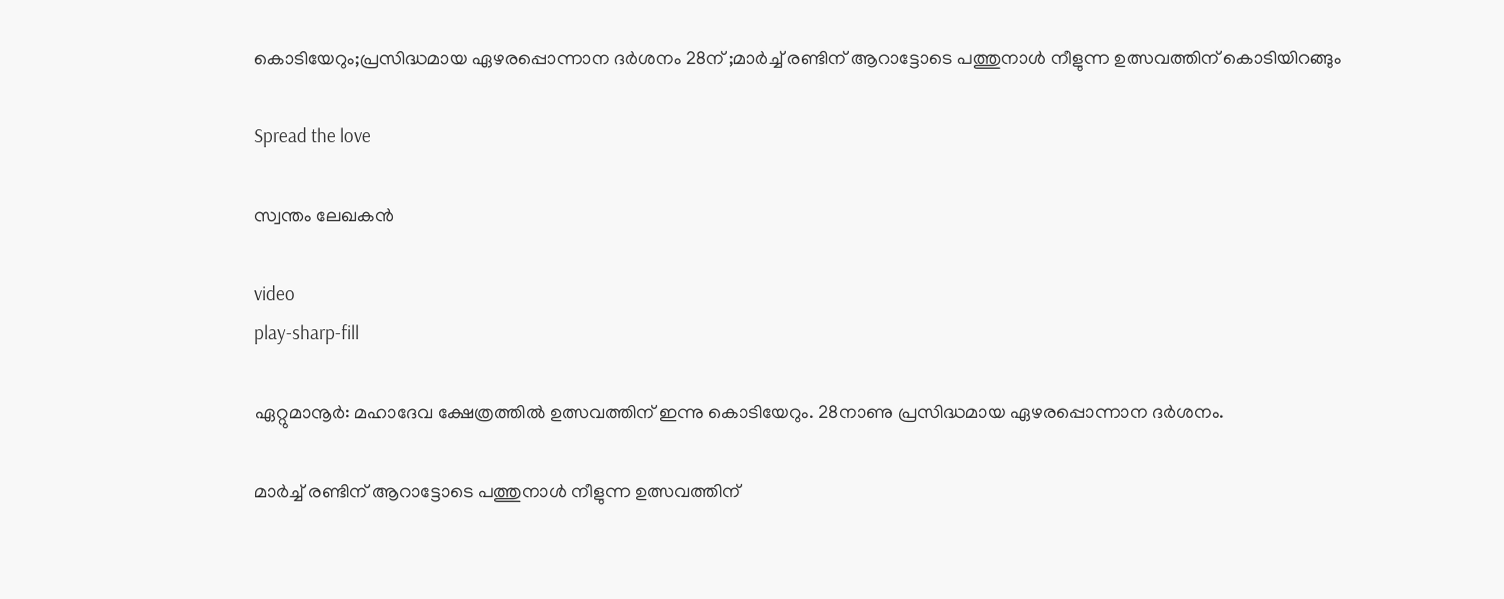കൊടിയേറും;പ്രസിദ്ധമായ ഏഴരപ്പൊന്നാന ദര്‍ശനം 28ന് ;മാര്‍ച്ച്‌ രണ്ടിന് ആറാട്ടോടെ പത്തുനാള്‍ നീളുന്ന ഉത്സവത്തിന് കൊടിയിറങ്ങും

Spread the love

സ്വന്തം ലേഖകൻ

video
play-sharp-fill

ഏറ്റുമാനൂര്‍: മഹാദേവ ക്ഷേത്രത്തില്‍ ഉത്സവത്തിന് ഇന്നു കൊടിയേറും. 28നാണു പ്രസിദ്ധമായ ഏഴരപ്പൊന്നാന ദര്‍ശനം.

മാര്‍ച്ച്‌ രണ്ടിന് ആറാട്ടോടെ പത്തുനാള്‍ നീളുന്ന ഉത്സവത്തിന്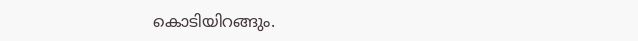കൊടിയിറങ്ങും.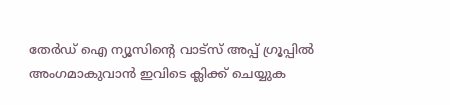തേർഡ് ഐ ന്യൂസിന്റെ വാട്സ് അപ്പ് ഗ്രൂപ്പിൽ അംഗമാകുവാൻ ഇവിടെ ക്ലിക്ക് ചെയ്യുക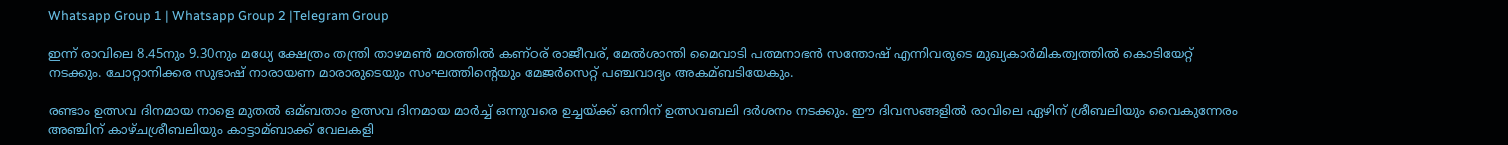Whatsapp Group 1 | Whatsapp Group 2 |Telegram Group

ഇന്ന് രാവിലെ 8.45നും 9.30നും മധ്യേ ക്ഷേത്രം തന്ത്രി താഴമണ്‍ മഠത്തില്‍ കണ്ഠര് രാജീവര്, മേല്‍ശാന്തി മൈവാടി പത്മനാഭന്‍ സന്തോഷ് എന്നിവരുടെ മുഖ്യകാര്‍മികത്വത്തില്‍ കൊടിയേറ്റ് നടക്കും. ചോറ്റാനിക്കര സുഭാഷ് നാരായണ മാരാരുടെയും സംഘത്തിന്‍റെയും മേജര്‍സെറ്റ് പഞ്ചവാദ്യം അകമ്ബടിയേകും.

രണ്ടാം ഉത്സവ ദിനമായ നാളെ മുതല്‍ ഒമ്ബതാം ഉത്സവ ദിനമായ മാര്‍ച്ച്‌ ഒന്നുവരെ ഉച്ചയ്ക്ക് ഒന്നിന് ഉത്സവബലി ദര്‍ശനം നടക്കും. ഈ ദിവസങ്ങളില്‍ രാവിലെ ഏഴിന് ശ്രീബലിയും വൈകുന്നേരം അഞ്ചിന് കാഴ്ചശ്രീബലിയും കാട്ടാമ്ബാക്ക് വേലകളി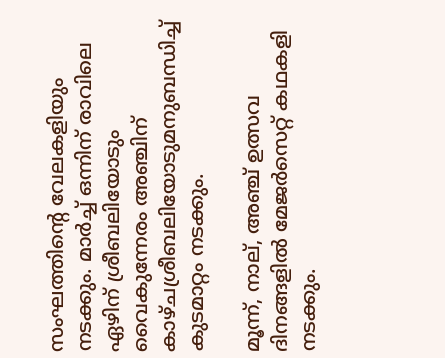സംഘത്തിന്‍റെ വേലകളിയും നടക്കും. മാര്‍ച്ച്‌ ഒന്നിന് രാവിലെ ഏഴിന് ശ്രീബലിയോടും വൈകുന്നേരം അഞ്ചിന് കാഴ്ചശ്രീബലിയോടുമനുബന്ധിച്ച്‌ കുടമാറ്റം നടക്കും.

മൂന്ന്, നാല്, അഞ്ച് ഉത്സവ ദിനങ്ങളില്‍ മേജര്‍സെറ്റ് കഥകളി നടക്കും.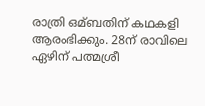രാത്രി ഒമ്ബതിന് കഥകളി ആരംഭിക്കും. 28ന് രാവിലെ ഏഴിന് പത്മശ്രീ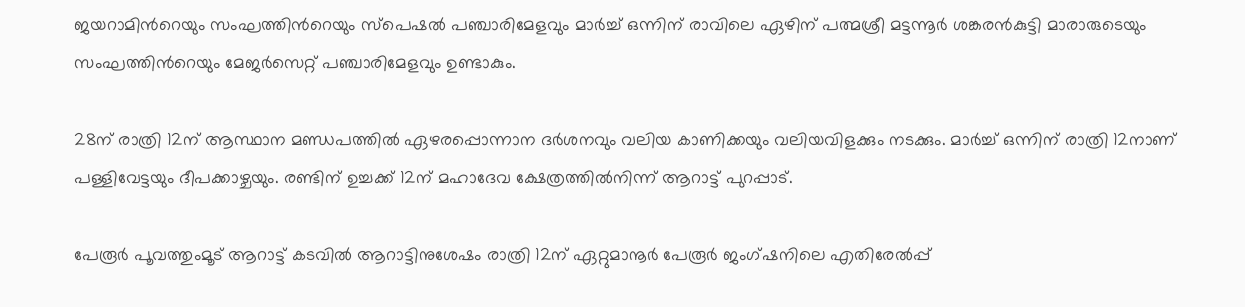ജയറാമിന്‍റെയും സംഘത്തിന്‍റെയും സ്പെഷല്‍ പഞ്ചാരിമേളവും മാര്‍ച്ച്‌ ഒന്നിന് രാവിലെ ഏഴിന് പത്മശ്രീ മട്ടന്നൂര്‍ ശങ്കരന്‍കുട്ടി മാരാരുടെയും സംഘത്തിന്‍റെയും മേജര്‍സെറ്റ് പഞ്ചാരിമേളവും ഉണ്ടാകും.

28ന് രാത്രി 12ന് ആസ്ഥാന മണ്ഡപത്തില്‍ ഏഴരപ്പൊന്നാന ദര്‍ശനവും വലിയ കാണിക്കയും വലിയവിളക്കും നടക്കും. മാര്‍ച്ച്‌ ഒന്നിന് രാത്രി 12നാണ് പള്ളിവേട്ടയും ദീപക്കാഴ്ചയും. രണ്ടിന് ഉച്ചക്ക് 12ന് മഹാദേവ ക്ഷേത്രത്തില്‍നിന്ന് ആറാട്ട് പുറപ്പാട്.

പേരൂര്‍ പൂവത്തുംമൂട് ആറാട്ട് കടവില്‍ ആറാട്ടിനുശേഷം രാത്രി 12ന് ഏറ്റുമാനൂര്‍ പേരൂര്‍ ജംഗ്ഷനിലെ എതിരേല്‍പ്പ്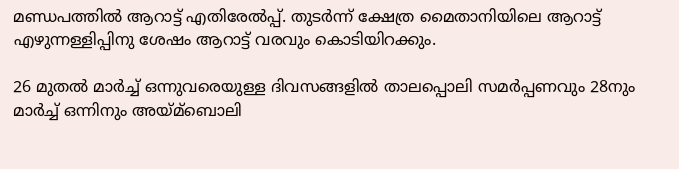മണ്ഡപത്തില്‍ ആറാട്ട് എതിരേല്‍പ്പ്. തുടര്‍ന്ന് ക്ഷേത്ര മൈതാനിയിലെ ആറാട്ട് എഴുന്നള്ളിപ്പിനു ശേഷം ആറാട്ട് വരവും കൊടിയിറക്കും.

26 മുതല്‍ മാര്‍ച്ച്‌ ഒന്നുവരെയുള്ള ദിവസങ്ങളില്‍ താലപ്പൊലി സമര്‍പ്പണവും 28നും മാര്‍ച്ച്‌ ഒന്നിനും അയ്മ്ബൊലി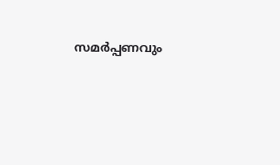സമര്‍പ്പണവും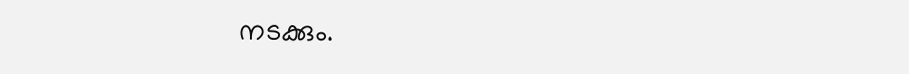നടക്കും.